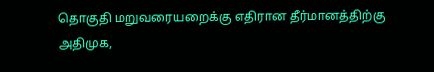தொகுதி மறுவரையறைக்கு எதிரான தீர்மானத்திற்கு அதிமுக,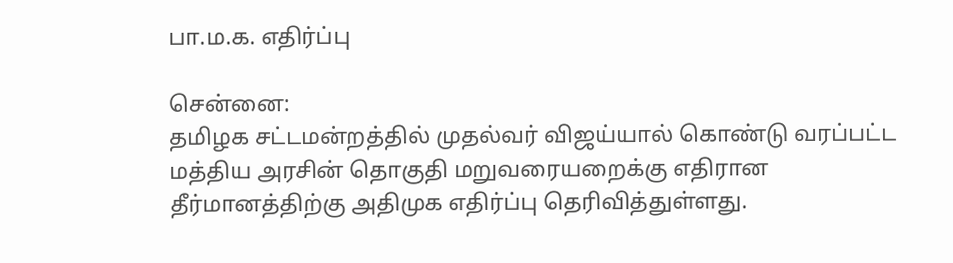பா.ம.க. எதிர்ப்பு

சென்னை:
தமிழக சட்டமன்றத்தில் முதல்வர் விஜய்யால் கொண்டு வரப்பட்ட மத்திய அரசின் தொகுதி மறுவரையறைக்கு எதிரான தீர்மானத்திற்கு அதிமுக எதிர்ப்பு தெரிவித்துள்ளது.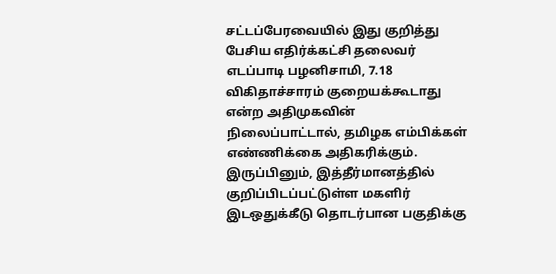சட்டப்பேரவையில் இது குறித்து பேசிய எதிர்க்கட்சி தலைவர் எடப்பாடி பழனிசாமி, 7.18 விகிதாச்சாரம் குறையக்கூடாது என்ற அதிமுகவின் நிலைப்பாட்டால், தமிழக எம்பிக்கள் எண்ணிக்கை அதிகரிக்கும். இருப்பினும், இத்தீர்மானத்தில் குறிப்பிடப்பட்டுள்ள மகளிர் இடஒதுக்கீடு தொடர்பான பகுதிக்கு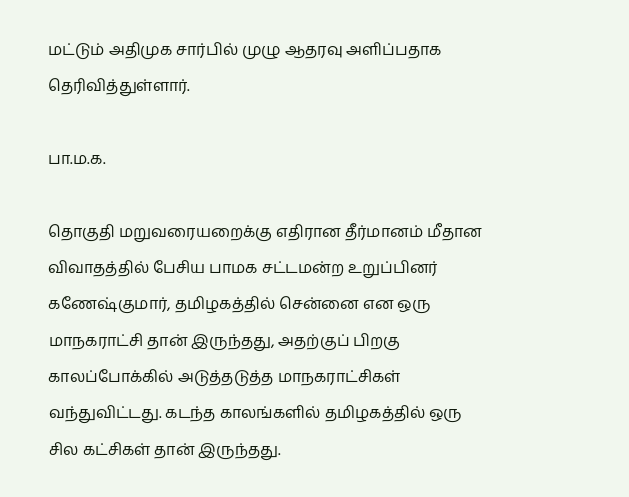மட்டும் அதிமுக சார்பில் முழு ஆதரவு அளிப்பதாக தெரிவித்துள்ளார்.

பா.ம.க.

தொகுதி மறுவரையறைக்கு எதிரான தீர்மானம் மீதான விவாதத்தில் பேசிய பாமக சட்டமன்ற உறுப்பினர் கணேஷ்குமார், தமிழகத்தில் சென்னை என ஒரு மாநகராட்சி தான் இருந்தது, அதற்குப் பிறகு காலப்போக்கில் அடுத்தடுத்த மாநகராட்சிகள் வந்துவிட்டது. கடந்த காலங்களில் தமிழகத்தில் ஒரு சில கட்சிகள் தான் இருந்தது.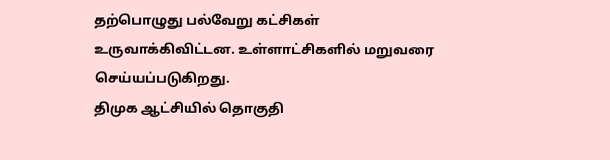தற்பொழுது பல்வேறு கட்சிகள் உருவாக்கிவிட்டன. உள்ளாட்சிகளில் மறுவரை செய்யப்படுகிறது.
திமுக ஆட்சியில் தொகுதி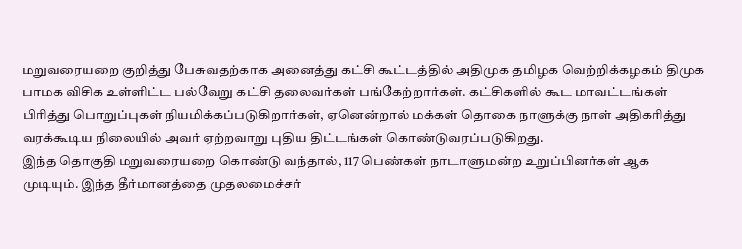மறுவரையறை குறித்து பேசுவதற்காக அனைத்து கட்சி கூட்டத்தில் அதிமுக தமிழக வெற்றிக்கழகம் திமுக பாமக விசிக உள்ளிட்ட பல்வேறு கட்சி தலைவர்கள் பங்கேற்றார்கள். கட்சிகளில் கூட மாவட்டங்கள் பிரித்து பொறுப்புகள் நியமிக்கப்படுகிறார்கள், ஏனென்றால் மக்கள் தொகை நாளுக்கு நாள் அதிகரித்து வரக்கூடிய நிலையில் அவர் ஏற்றவாறு புதிய திட்டங்கள் கொண்டுவரப்படுகிறது.
இந்த தொகுதி மறுவரையறை கொண்டு வந்தால், 117 பெண்கள் நாடாளுமன்ற உறுப்பினர்கள் ஆக முடியும். இந்த தீர்மானத்தை முதலமைச்சர்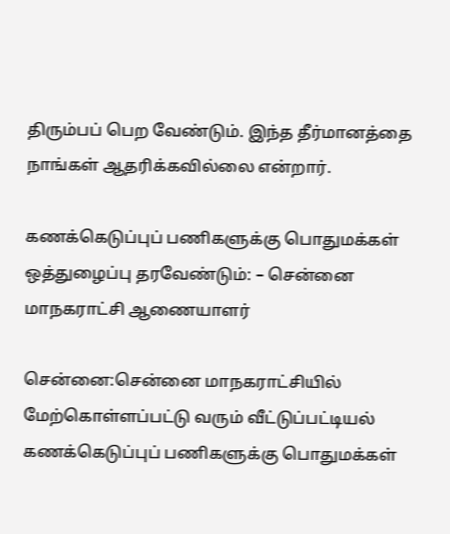திரும்பப் பெற வேண்டும். இந்த தீர்மானத்தை நாங்கள் ஆதரிக்கவில்லை என்றார்.

கணக்கெடுப்புப் பணிகளுக்கு பொதுமக்கள் ஒத்துழைப்பு தரவேண்டும்: – சென்னை மாநகராட்சி ஆணையாளர்

சென்னை:சென்னை மாநகராட்சியில் மேற்கொள்ளப்பட்டு வரும் வீட்டுப்பட்டியல் கணக்கெடுப்புப் பணிகளுக்கு பொதுமக்கள்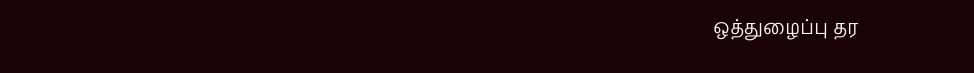ஒத்துழைப்பு தர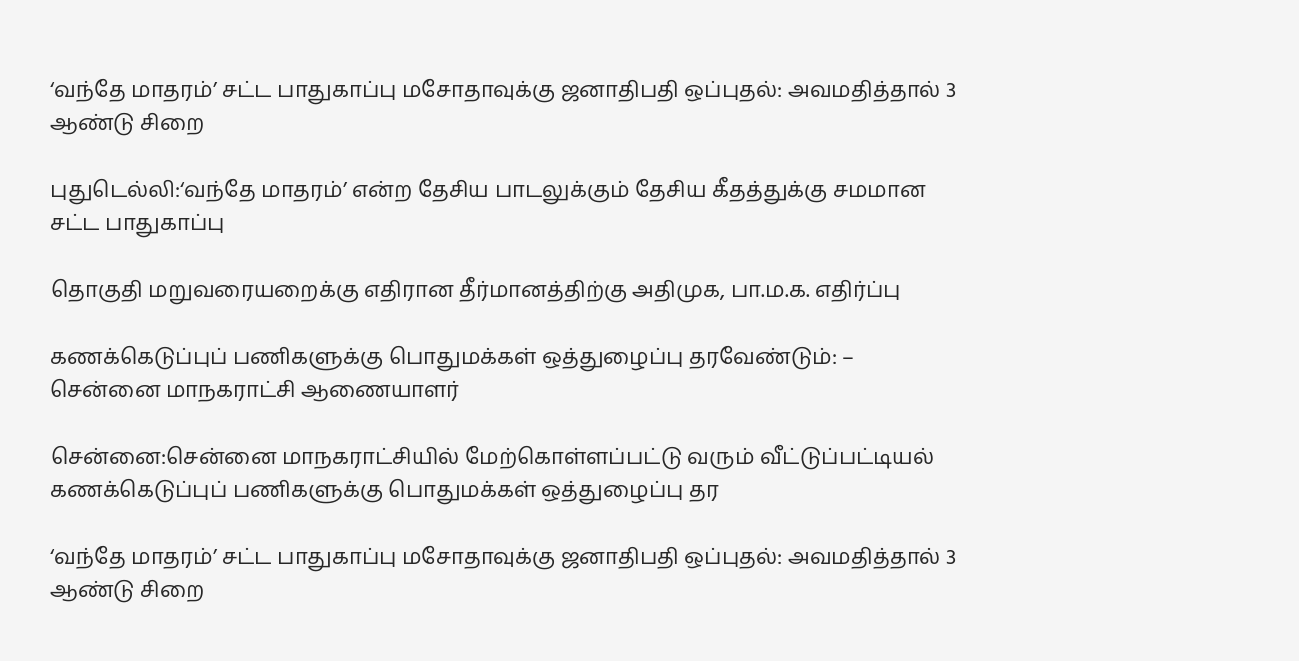‘வந்தே மாதரம்’ சட்ட பாதுகாப்பு மசோதாவுக்கு ஜனாதிபதி ஒப்புதல்: அவமதித்தால் 3 ஆண்டு சிறை

புதுடெல்லி:‘வந்தே மாதரம்’ என்ற தேசிய பாடலுக்கும் தேசிய கீதத்துக்கு சமமான சட்ட பாதுகாப்பு

தொகுதி மறுவரையறைக்கு எதிரான தீர்மானத்திற்கு அதிமுக, பா.ம.க. எதிர்ப்பு

கணக்கெடுப்புப் பணிகளுக்கு பொதுமக்கள் ஒத்துழைப்பு தரவேண்டும்: – சென்னை மாநகராட்சி ஆணையாளர்

சென்னை:சென்னை மாநகராட்சியில் மேற்கொள்ளப்பட்டு வரும் வீட்டுப்பட்டியல் கணக்கெடுப்புப் பணிகளுக்கு பொதுமக்கள் ஒத்துழைப்பு தர

‘வந்தே மாதரம்’ சட்ட பாதுகாப்பு மசோதாவுக்கு ஜனாதிபதி ஒப்புதல்: அவமதித்தால் 3 ஆண்டு சிறை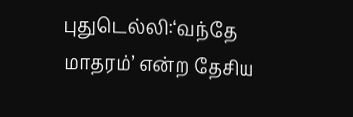புதுடெல்லி:‘வந்தே மாதரம்’ என்ற தேசிய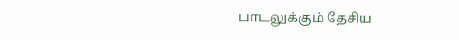பாடலுக்கும் தேசிய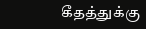கீதத்துக்கு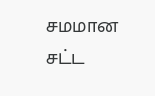சமமான சட்ட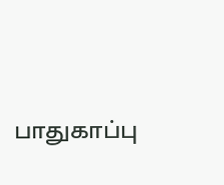பாதுகாப்பு